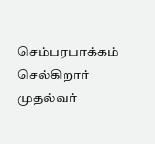செம்பரபாக்கம் செல்கிறார் முதல்வர்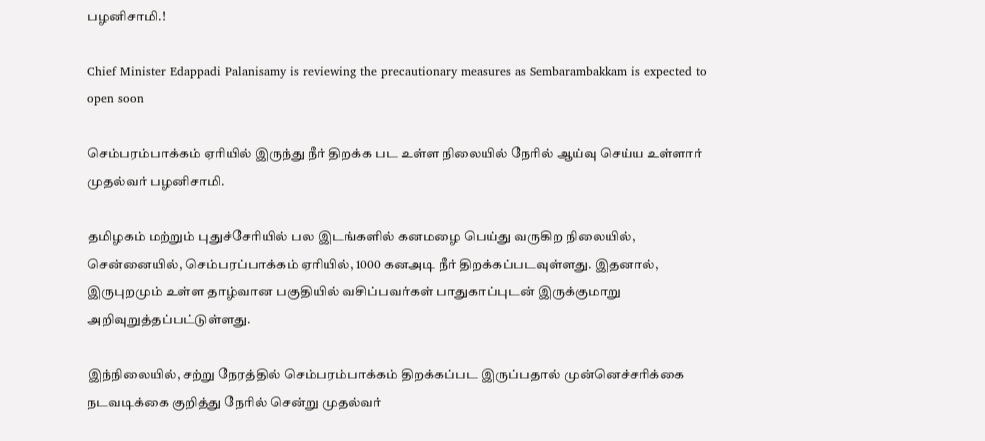பழனிசாமி.!

Chief Minister Edappadi Palanisamy is reviewing the precautionary measures as Sembarambakkam is expected to open soon

செம்பரம்பாக்கம் ஏரியில் இருந்து நீர் திறக்க பட உள்ள நிலையில் நேரில் ஆய்வு செய்ய உள்ளார் முதல்வர் பழனிசாமி.

தமிழகம் மற்றும் புதுச்சேரியில் பல இடங்களில் கனமழை பெய்து வருகிற நிலையில், சென்னையில், செம்பரப்பாக்கம் ஏரியில், 1000 கனஅடி நீர் திறக்கப்படவுள்ளது. இதனால், இருபுறமும் உள்ள தாழ்வான பகுதியில் வசிப்பவர்கள் பாதுகாப்புடன் இருக்குமாறு அறிவுறுத்தப்பட்டுள்ளது.

இந்நிலையில், சற்று நேரத்தில் செம்பரம்பாக்கம் திறக்கப்பட இருப்பதால் முன்னெச்சரிக்கை நடவடிக்கை குறித்து நேரில் சென்று முதல்வர்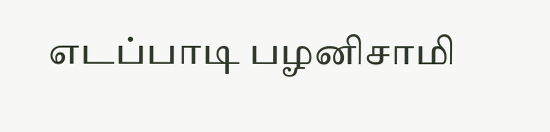எடப்பாடி பழனிசாமி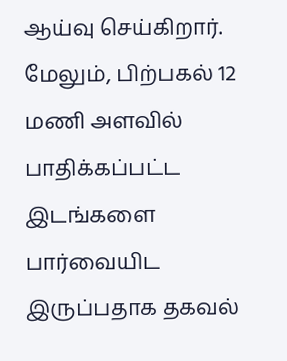ஆய்வு செய்கிறார். மேலும், பிற்பகல் 12 மணி அளவில் பாதிக்கப்பட்ட இடங்களை பார்வையிட இருப்பதாக தகவல்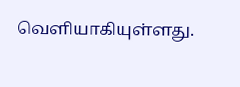வெளியாகியுள்ளது.